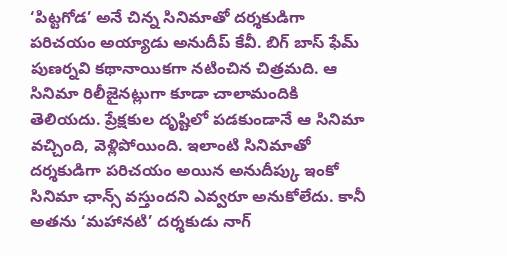‘పిట్టగోడ’ అనే చిన్న సినిమాతో దర్శకుడిగా పరిచయం అయ్యాడు అనుదీప్ కేవీ. బిగ్ బాస్ ఫేమ్ పుణర్నవి కథానాయికగా నటించిన చిత్రమది. ఆ సినిమా రిలీజైనట్లుగా కూడా చాలామందికి తెలియదు. ప్రేక్షకుల దృష్టిలో పడకుండానే ఆ సినిమా వచ్చింది, వెళ్లిపోయింది. ఇలాంటి సినిమాతో దర్శకుడిగా పరిచయం అయిన అనుదీప్కు ఇంకో సినిమా ఛాన్స్ వస్తుందని ఎవ్వరూ అనుకోలేదు. కానీ అతను ‘మహానటి’ దర్శకుడు నాగ్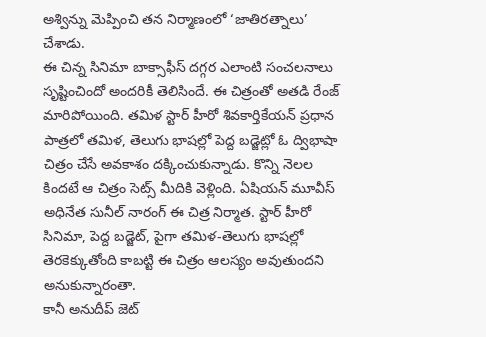అశ్విన్ను మెప్పించి తన నిర్మాణంలో ‘జాతిరత్నాలు’ చేశాడు.
ఈ చిన్న సినిమా బాక్సాఫీస్ దగ్గర ఎలాంటి సంచలనాలు సృష్టించిందో అందరికీ తెలిసిందే. ఈ చిత్రంతో అతడి రేంజ్ మారిపోయింది. తమిళ స్టార్ హీరో శివకార్తికేయన్ ప్రధాన పాత్రలో తమిళ, తెలుగు భాషల్లో పెద్ద బడ్జెట్లో ఓ ద్విభాషా చిత్రం చేసే అవకాశం దక్కించుకున్నాడు. కొన్ని నెలల కిందటే ఆ చిత్రం సెట్స్ మీదికి వెళ్లింది. ఏషియన్ మూవీస్ అధినేత సునీల్ నారంగ్ ఈ చిత్ర నిర్మాత. స్టార్ హీరో సినిమా, పెద్ద బడ్జెట్, పైగా తమిళ-తెలుగు భాషల్లో తెరకెక్కుతోంది కాబట్టి ఈ చిత్రం ఆలస్యం అవుతుందని అనుకున్నారంతా.
కానీ అనుదీప్ జెట్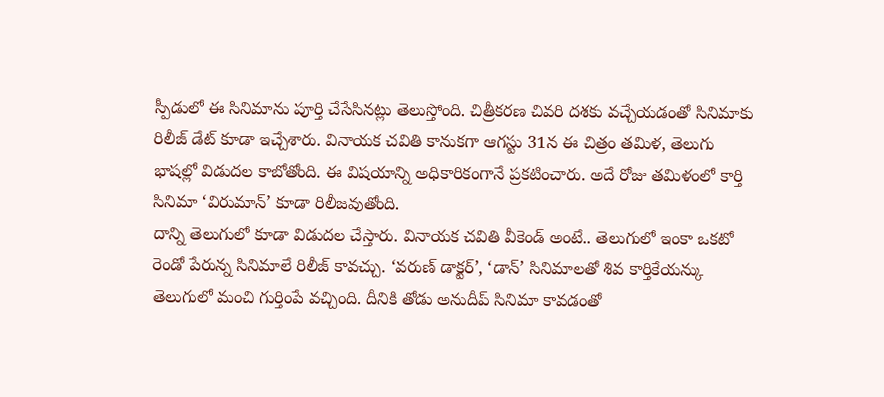స్పీడులో ఈ సినిమాను పూర్తి చేసేసినట్లు తెలుస్తోంది. చిత్రీకరణ చివరి దశకు వచ్చేయడంతో సినిమాకు రిలీజ్ డేట్ కూడా ఇచ్చేశారు. వినాయక చవితి కానుకగా ఆగస్టు 31న ఈ చిత్రం తమిళ, తెలుగు భాషల్లో విడుదల కాబోతోంది. ఈ విషయాన్ని అధికారికంగానే ప్రకటించారు. అదే రోజు తమిళంలో కార్తి సినిమా ‘విరుమాన్’ కూడా రిలీజవుతోంది.
దాన్ని తెలుగులో కూడా విడుదల చేస్తారు. వినాయక చవితి వీకెండ్ అంటే.. తెలుగులో ఇంకా ఒకటో రెండో పేరున్న సినిమాలే రిలీజ్ కావచ్చు. ‘వరుణ్ డాక్టర్’, ‘డాన్’ సినిమాలతో శివ కార్తికేయన్కు తెలుగులో మంచి గుర్తింపే వచ్చింది. దీనికి తోడు అనుదీప్ సినిమా కావడంతో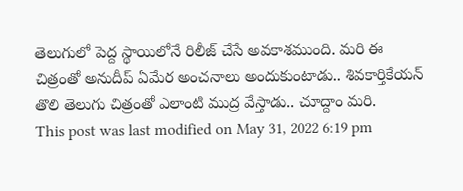తెలుగులో పెద్ద స్థాయిలోనే రిలీజ్ చేసే అవకాశముంది. మరి ఈ చిత్రంతో అనుదీప్ ఏమేర అంచనాలు అందుకుంటాడు.. శివకార్తికేయన్ తొలి తెలుగు చిత్రంతో ఎలాంటి ముద్ర వేస్తాడు.. చూద్దాం మరి.
This post was last modified on May 31, 2022 6:19 pm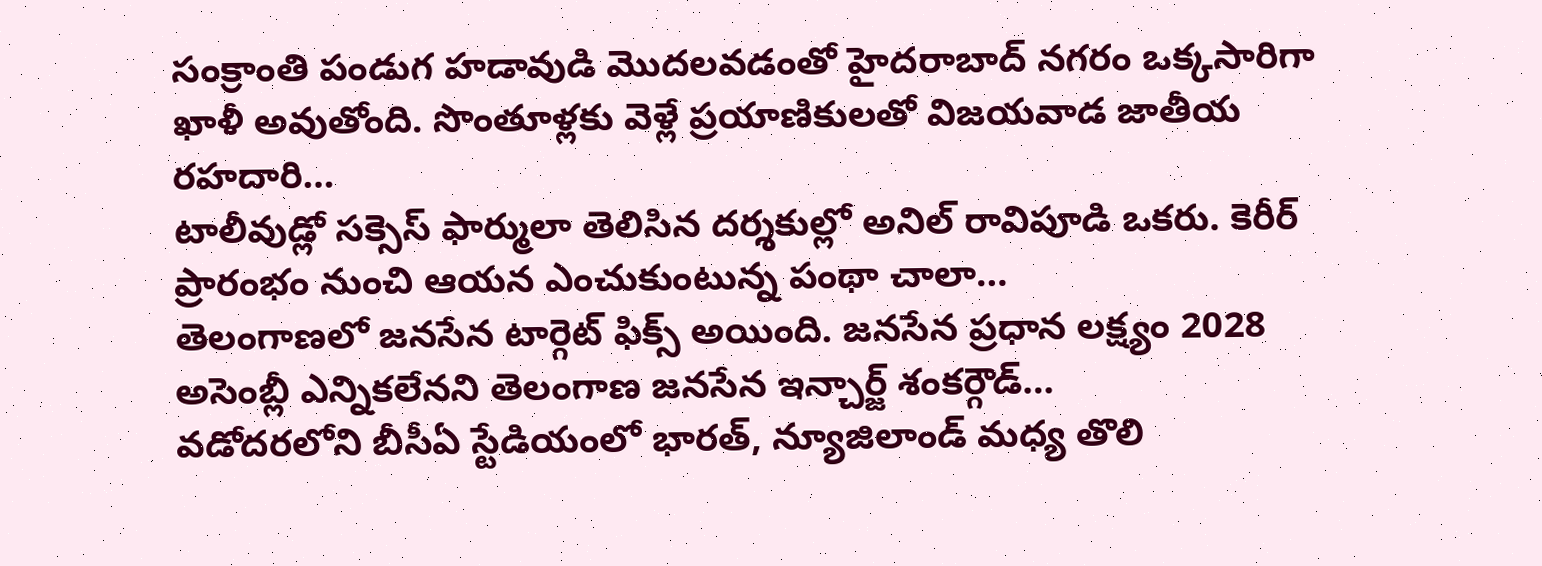సంక్రాంతి పండుగ హడావుడి మొదలవడంతో హైదరాబాద్ నగరం ఒక్కసారిగా ఖాళీ అవుతోంది. సొంతూళ్లకు వెళ్లే ప్రయాణికులతో విజయవాడ జాతీయ రహదారి…
టాలీవుడ్లో సక్సెస్ ఫార్ములా తెలిసిన దర్శకుల్లో అనిల్ రావిపూడి ఒకరు. కెరీర్ ప్రారంభం నుంచి ఆయన ఎంచుకుంటున్న పంథా చాలా…
తెలంగాణలో జనసేన టార్గెట్ ఫిక్స్ అయింది. జనసేన ప్రధాన లక్ష్యం 2028 అసెంబ్లీ ఎన్నికలేనని తెలంగాణ జనసేన ఇన్చార్జ్ శంకర్గౌడ్…
వడోదరలోని బీసీఏ స్టేడియంలో భారత్, న్యూజిలాండ్ మధ్య తొలి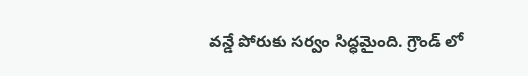వన్డే పోరుకు సర్వం సిద్ధమైంది. గ్రౌండ్ లో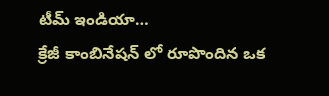టీమ్ ఇండియా…
క్రేజీ కాంబినేషన్ లో రూపొందిన ఒక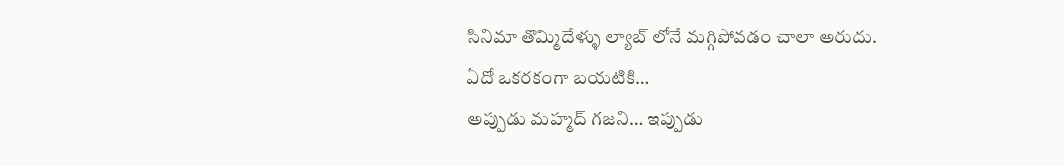సినిమా తొమ్మిదేళ్ళు ల్యాబ్ లోనే మగ్గిపోవడం చాలా అరుదు. ఏదో ఒకరకంగా బయటికి…
అప్పుడు మహ్మద్ గజని… ఇప్పుడు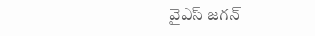వైఎస్ జగన్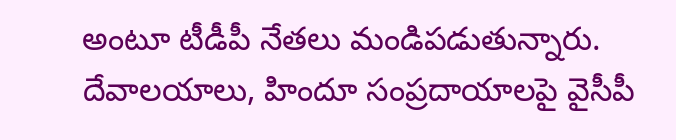అంటూ టీడీపీ నేతలు మండిపడుతున్నారు. దేవాలయాలు, హిందూ సంప్రదాయాలపై వైసీపీ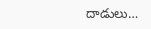దాడులు…